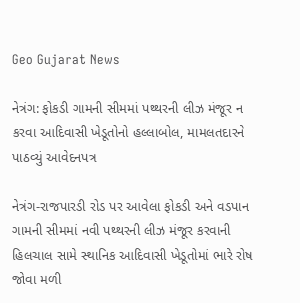Geo Gujarat News

નેત્રંગ: ફોકડી ગામની સીમમાં પથ્થરની લીઝ મંજૂર ન કરવા આદિવાસી ખેડૂતોનો હલ્લાબોલ, મામલતદારને પાઠવ્યું આવેદનપત્ર

નેત્રંગ-રાજપારડી રોડ પર આવેલા ફોકડી અને વડપાન ગામની સીમમાં નવી પથ્થરની લીઝ મંજૂર કરવાની હિલચાલ સામે સ્થાનિક આદિવાસી ખેડૂતોમાં ભારે રોષ જોવા મળી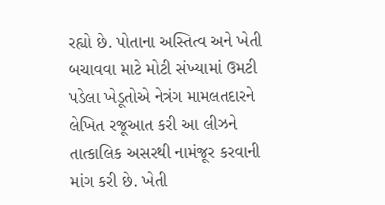રહ્યો છે. પોતાના અસ્તિત્વ અને ખેતી બચાવવા માટે મોટી સંખ્યામાં ઉમટી પડેલા ખેડૂતોએ નેત્રંગ મામલતદારને લેખિત રજૂઆત કરી આ લીઝને તાત્કાલિક અસરથી નામંજૂર કરવાની માંગ કરી છે. ખેતી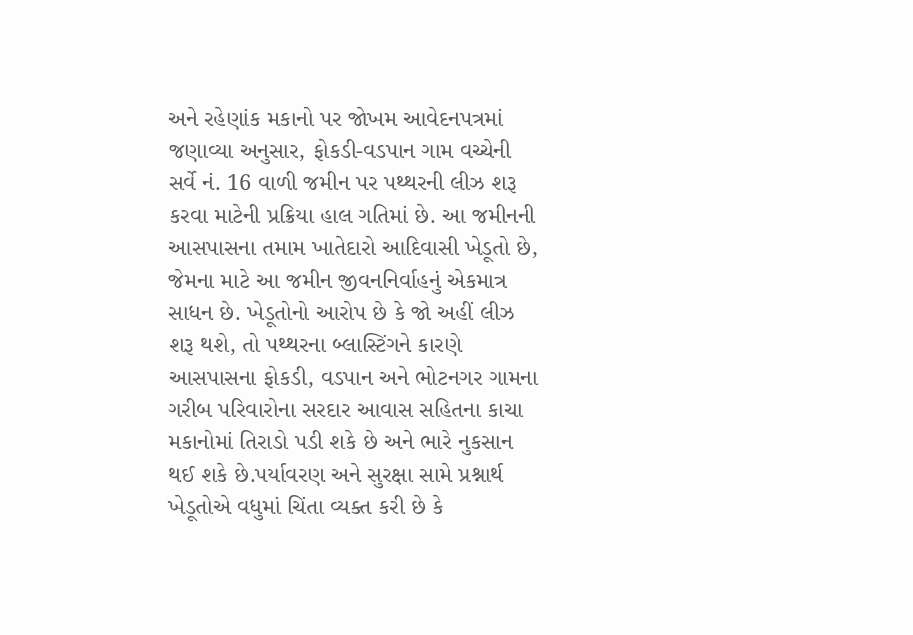અને રહેણાંક મકાનો પર જોખમ આવેદનપત્રમાં જણાવ્યા અનુસાર, ફોકડી-વડપાન ગામ વચ્ચેની સર્વે નં. 16 વાળી જમીન પર પથ્થરની લીઝ શરૂ કરવા માટેની પ્રક્રિયા હાલ ગતિમાં છે. આ જમીનની આસપાસના તમામ ખાતેદારો આદિવાસી ખેડૂતો છે, જેમના માટે આ જમીન જીવનનિર્વાહનું એકમાત્ર સાધન છે. ખેડૂતોનો આરોપ છે કે જો અહીં લીઝ શરૂ થશે, તો પથ્થરના બ્લાસ્ટિંગને કારણે આસપાસના ફોકડી, વડપાન અને ભોટનગર ગામના ગરીબ પરિવારોના સરદાર આવાસ સહિતના કાચા મકાનોમાં તિરાડો પડી શકે છે અને ભારે નુકસાન થઈ શકે છે.પર્યાવરણ અને સુરક્ષા સામે પ્રશ્નાર્થ ખેડૂતોએ વધુમાં ચિંતા વ્યક્ત કરી છે કે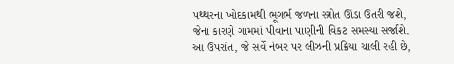પથ્થરના ખોદકામથી ભૂગર્ભ જળના સ્ત્રોત ઊંડા ઉતરી જશે, જેના કારણે ગામમાં પીવાના પાણીની વિકટ સમસ્યા સર્જાશે. આ ઉપરાંત, જે સર્વે નંબર પર લીઝની પ્રક્રિયા ચાલી રહી છે,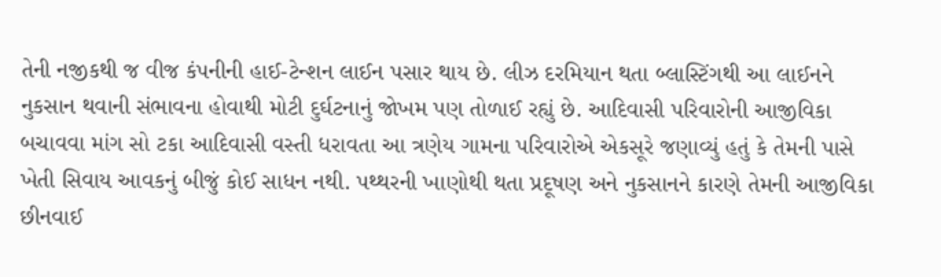તેની નજીકથી જ વીજ કંપનીની હાઈ-ટેન્શન લાઈન પસાર થાય છે. લીઝ દરમિયાન થતા બ્લાસ્ટિંગથી આ લાઈનને નુકસાન થવાની સંભાવના હોવાથી મોટી દુર્ઘટનાનું જોખમ પણ તોળાઈ રહ્યું છે. આદિવાસી પરિવારોની આજીવિકા બચાવવા માંગ સો ટકા આદિવાસી વસ્તી ધરાવતા આ ત્રણેય ગામના પરિવારોએ એકસૂરે જણાવ્યું હતું કે તેમની પાસે ખેતી સિવાય આવકનું બીજું કોઈ સાધન નથી. પથ્થરની ખાણોથી થતા પ્રદૂષણ અને નુકસાનને કારણે તેમની આજીવિકા છીનવાઈ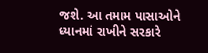જશે. આ તમામ પાસાઓને ધ્યાનમાં રાખીને સરકારે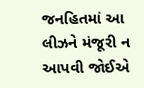જનહિતમાં આ લીઝને મંજૂરી ન આપવી જોઈએ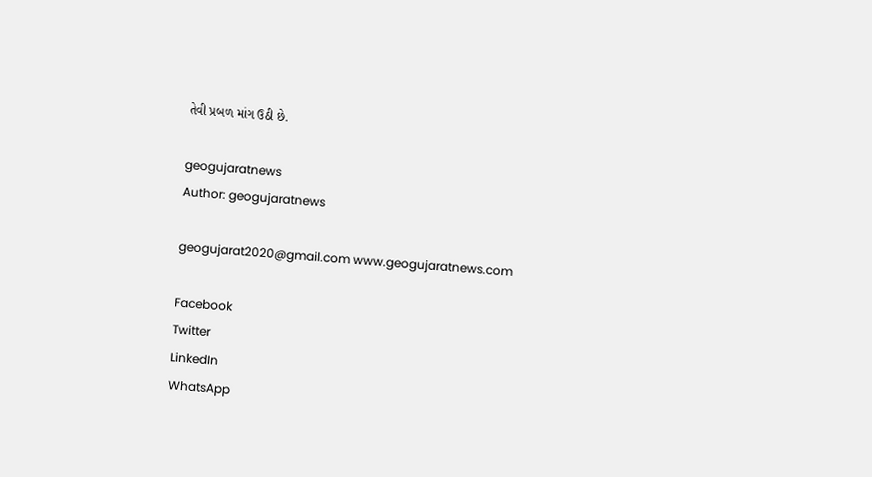તેવી પ્રબળ માંગ ઉઠી છે.

geogujaratnews
Author: geogujaratnews

geogujarat2020@gmail.com www.geogujaratnews.com

Facebook
Twitter
LinkedIn
WhatsApp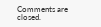Comments are closed.